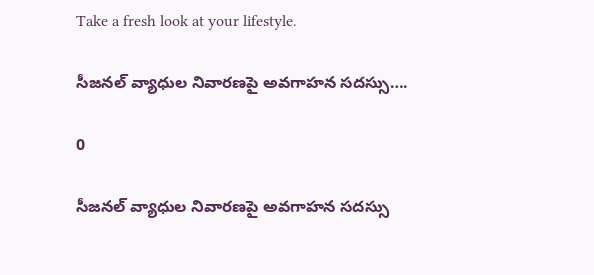Take a fresh look at your lifestyle.

సీజనల్ వ్యాధుల నివారణపై అవగాహన సదస్సు….

0

సీజనల్ వ్యాధుల నివారణపై అవగాహన సదస్సు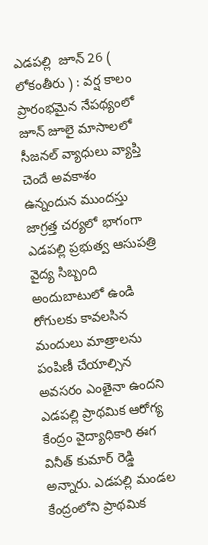ఎడపల్లి  జూన్ 26 ( లోకంతీరు ) : వర్ష కాలం ప్రారంభమైన నేపథ్యంలో జూన్ జూలై మాసాలలో సీజనల్ వ్యాధులు వ్యాప్తి చెందే అవకాశం ఉన్నందున ముందస్తు జాగ్రత్త చర్యలో భాగంగా ఎడపల్లి ప్రభుత్వ ఆసుపత్రి వైద్య సిబ్బంది అందుబాటులో ఉండి రోగులకు కావలసిన మందులు మాత్రాలను పంపిణీ చేయాల్సిన అవసరం ఎంతైనా ఉందని ఎడపల్లి ప్రాథమిక ఆరోగ్య కేంద్రం వైద్యాధికారి ఈగ వినీత్ కుమార్ రెడ్డి అన్నారు. ఎడపల్లి మండల కేంద్రంలోని ప్రాథమిక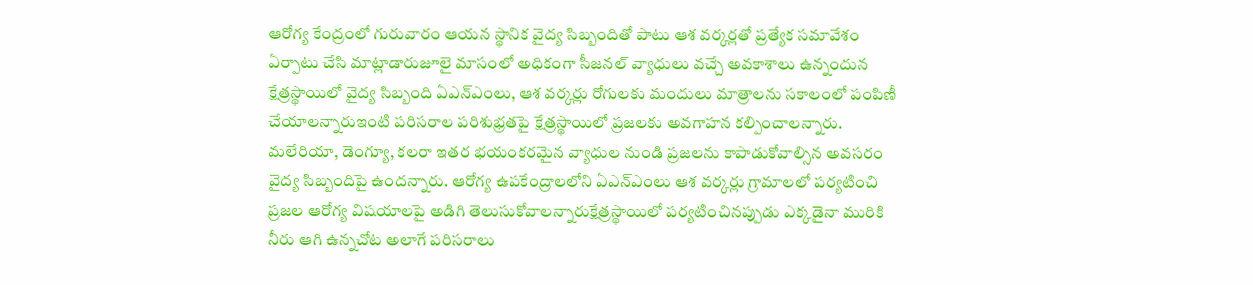ఆరోగ్య కేంద్రంలో గురువారం ఆయన స్థానిక వైద్య సిబ్బందితో పాటు ఆశ వర్కర్లతో ప్రత్యేక సమావేశం ఏర్పాటు చేసి మాట్లాడారుజూలై మాసంలో అధికంగా సీజనల్ వ్యాధులు వచ్చే అవకాశాలు ఉన్నందున క్షేత్రస్థాయిలో వైద్య సిబ్బంది ఏఎన్ఎంలు, ఆశ వర్కర్లు రోగులకు మందులు మాత్రాలను సకాలంలో పంపిణీ చేయాలన్నారుఇంటి పరిసరాల పరిశుభ్రతపై క్షేత్రస్థాయిలో ప్రజలకు అవగాహన కల్పించాలన్నారు. మలేరియా, డెంగ్యూ, కలరా ఇతర భయంకరమైన వ్యాధుల నుండి ప్రజలను కాపాడుకోవాల్సిన అవసరం వైద్య సిబ్బందిపై ఉందన్నారు. ఆరోగ్య ఉపకేంద్రాలలోని ఏఎన్ఎంలు ఆశ వర్కర్లు గ్రామాలలో పర్యటించి ప్రజల ఆరోగ్య విషయాలపై అడిగి తెలుసుకోవాలన్నారుక్షేత్రస్థాయిలో పర్యటించినప్పుడు ఎక్కడైనా మురికి నీరు ఆగి ఉన్నచోట అలాగే పరిసరాలు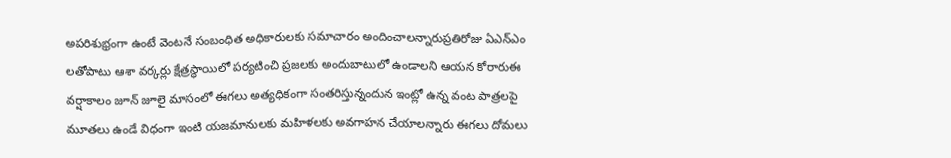అపరిశుభ్రంగా ఉంటే వెంటనే సంబంధిత అధికారులకు సమాచారం అందించాలన్నారుప్రతిరోజు ఏఎన్ఎం లతోపాటు ఆశా వర్కర్లు క్షేత్రస్థాయిలో పర్యటించి ప్రజలకు అందుబాటులో ఉండాలని ఆయన కోరారుఈ వర్షాకాలం జూన్ జూలై మాసంలో ఈగలు అత్యధికంగా సంతరిస్తున్నందున ఇంట్లో ఉన్న వంట పాత్రలపై మూతలు ఉండే విధంగా ఇంటి యజమానులకు మహిళలకు అవగాహన చేయాలన్నారు ఈగలు దోమలు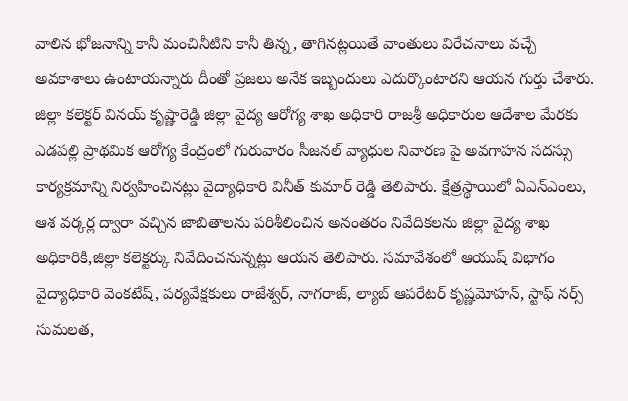వాలిన భోజనాన్ని కానీ మంచినీటిని కానీ తిన్న, తాగినట్లయితే వాంతులు విరేచనాలు వచ్చే అవకాశాలు ఉంటాయన్నారు దీంతో ప్రజలు అనేక ఇబ్బందులు ఎదుర్కొంటారని ఆయన గుర్తు చేశారు. జిల్లా కలెక్టర్ వినయ్ కృష్ణారెడ్డి జిల్లా వైద్య ఆరోగ్య శాఖ అధికారి రాజశ్రీ అధికారుల ఆదేశాల మేరకు ఎడపల్లి ప్రాథమిక ఆరోగ్య కేంద్రంలో గురువారం సీజనల్ వ్యాధుల నివారణ పై అవగాహన సదస్సు కార్యక్రమాన్ని నిర్వహించినట్లు వైద్యాధికారి వినీత్ కుమార్ రెడ్డి తెలిపారు. క్షేత్రస్థాయిలో ఏఎన్ఎంలు, ఆశ వర్కర్ల ద్వారా వచ్చిన జాబితాలను పరిశీలించిన అనంతరం నివేదికలను జిల్లా వైద్య శాఖ అధికారికి,జిల్లా కలెక్టర్కు నివేదించనున్నట్లు ఆయన తెలిపారు. సమావేశంలో ఆయుష్ విభాగం వైద్యాధికారి వెంకటేష్, పర్యవేక్షకులు రాజేశ్వర్, నాగరాజ్, ల్యాబ్ ఆపరేటర్ కృష్ణమోహన్, స్టాఫ్ నర్స్ సుమలత,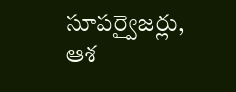సూపర్వైజర్లు, ఆశ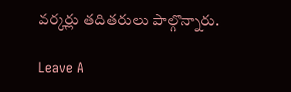వర్కర్లు తదితరులు పాల్గొన్నారు.

Leave A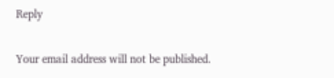Reply

Your email address will not be published.